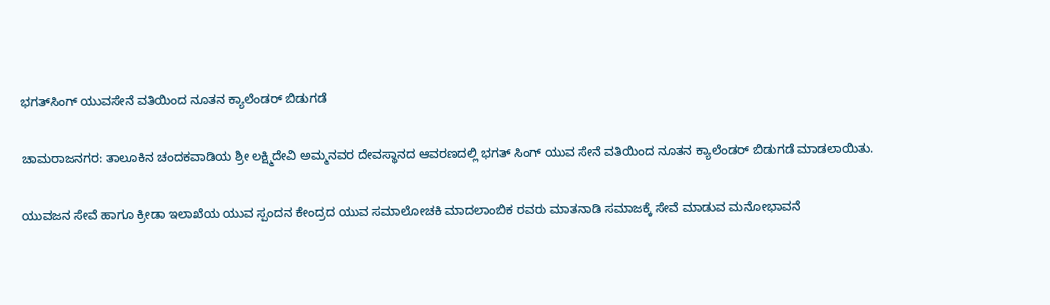ಭಗತ್‍ಸಿಂಗ್ ಯುವಸೇನೆ ವತಿಯಿಂದ ನೂತನ ಕ್ಯಾಲೆಂಡರ್ ಬಿಡುಗಡೆ

ಚಾಮರಾಜನಗರ: ತಾಲೂಕಿನ ಚಂದಕವಾಡಿಯ ಶ್ರೀ ಲಕ್ಷ್ಮಿದೇವಿ ಅಮ್ಮನವರ ದೇವಸ್ಥಾನದ ಆವರಣದಲ್ಲಿ ಭಗತ್ ಸಿಂಗ್ ಯುವ ಸೇನೆ ವತಿಯಿಂದ ನೂತನ ಕ್ಯಾಲೆಂಡರ್ ಬಿಡುಗಡೆ ಮಾಡಲಾಯಿತು.

ಯುವಜನ ಸೇವೆ ಹಾಗೂ ಕ್ರೀಡಾ ಇಲಾಖೆಯ ಯುವ ಸ್ಪಂದನ ಕೇಂದ್ರದ ಯುವ ಸಮಾಲೋಚಕಿ ಮಾದಲಾಂಬಿಕ ರವರು ಮಾತನಾಡಿ ಸಮಾಜಕ್ಕೆ ಸೇವೆ ಮಾಡುವ ಮನೋಭಾವನೆ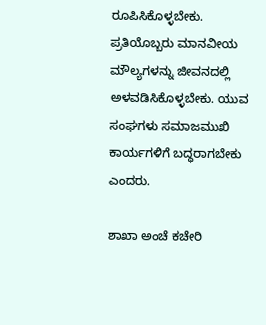ರೂಪಿಸಿಕೊಳ್ಳಬೇಕು. ಪ್ರತಿಯೊಬ್ಬರು ಮಾನವೀಯ ಮೌಲ್ಯಗಳನ್ನು ಜೀವನದಲ್ಲಿ ಅಳವಡಿಸಿಕೊಳ್ಳಬೇಕು. ಯುವ ಸಂಘಗಳು ಸಮಾಜಮುಖಿ ಕಾರ್ಯಗಳಿಗೆ ಬದ್ಧರಾಗಬೇಕು ಎಂದರು.

ಶಾಖಾ ಅಂಚೆ ಕಚೇರಿ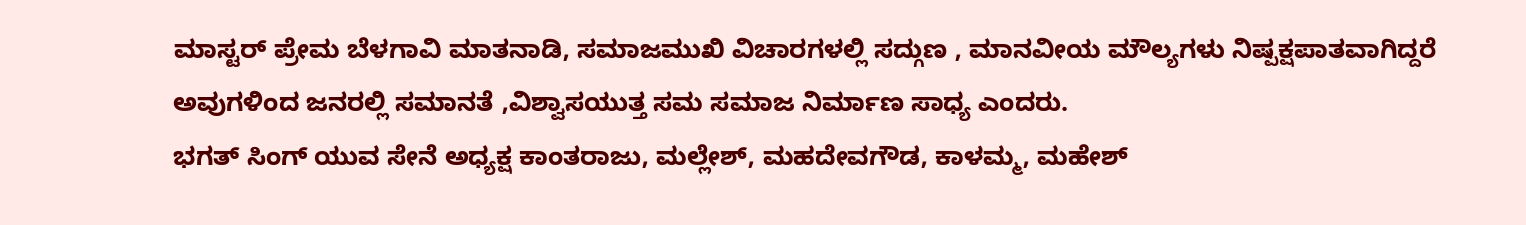ಮಾಸ್ಟರ್ ಪ್ರೇಮ ಬೆಳಗಾವಿ ಮಾತನಾಡಿ, ಸಮಾಜಮುಖಿ ವಿಚಾರಗಳಲ್ಲಿ ಸದ್ಗುಣ , ಮಾನವೀಯ ಮೌಲ್ಯಗಳು ನಿಷ್ಪಕ್ಷಪಾತವಾಗಿದ್ದರೆ ಅವುಗಳಿಂದ ಜನರಲ್ಲಿ ಸಮಾನತೆ ,ವಿಶ್ವಾಸಯುತ್ತ ಸಮ ಸಮಾಜ ನಿರ್ಮಾಣ ಸಾಧ್ಯ ಎಂದರು.
ಭಗತ್ ಸಿಂಗ್ ಯುವ ಸೇನೆ ಅಧ್ಯಕ್ಷ ಕಾಂತರಾಜು, ಮಲ್ಲೇಶ್, ಮಹದೇವಗೌಡ, ಕಾಳಮ್ಮ, ಮಹೇಶ್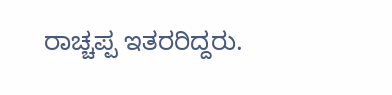ರಾಚ್ಚಪ್ಪ ಇತರರಿದ್ದರು.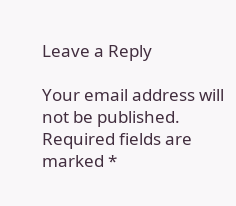Leave a Reply

Your email address will not be published. Required fields are marked *